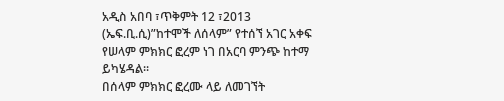አዲስ አበባ ፣ጥቅምት 12 ፣2013 (ኤፍ.ቢ.ሲ)”ከተሞች ለሰላም” የተሰኘ አገር አቀፍ የሠላም ምክክር ፎረም ነገ በአርባ ምንጭ ከተማ ይካሄዳል፡፡
በሰላም ምክክር ፎረሙ ላይ ለመገኘት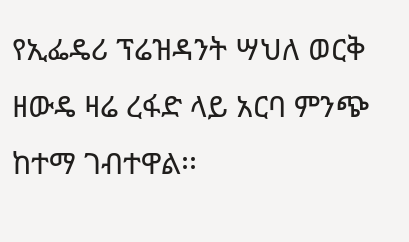የኢፌዴሪ ፕሬዝዳንት ሣህለ ወርቅ ዘውዴ ዛሬ ረፋድ ላይ አርባ ምንጭ ከተማ ገብተዋል፡፡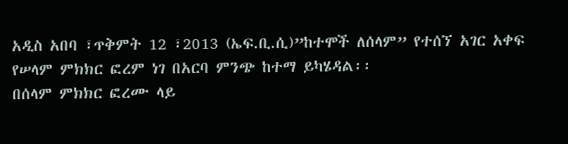አዲስ አበባ ፣ጥቅምት 12 ፣2013 (ኤፍ.ቢ.ሲ)”ከተሞች ለሰላም” የተሰኘ አገር አቀፍ የሠላም ምክክር ፎረም ነገ በአርባ ምንጭ ከተማ ይካሄዳል፡፡
በሰላም ምክክር ፎረሙ ላይ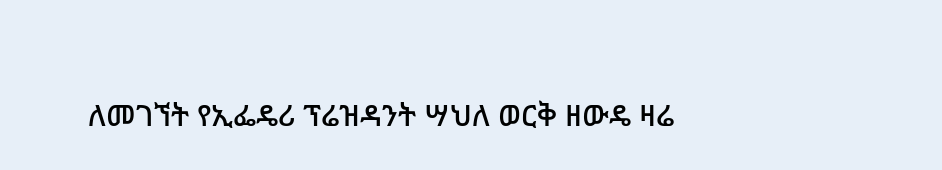ለመገኘት የኢፌዴሪ ፕሬዝዳንት ሣህለ ወርቅ ዘውዴ ዛሬ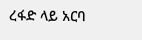ረፋድ ላይ አርባ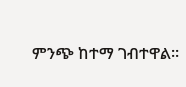ምንጭ ከተማ ገብተዋል፡፡